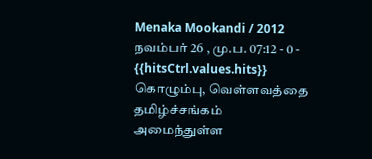Menaka Mookandi / 2012 நவம்பர் 26 , மு.ப. 07:12 - 0 - {{hitsCtrl.values.hits}}
கொழும்பு, வெள்ளவத்தை தமிழ்ச்சங்கம் அமைந்துள்ள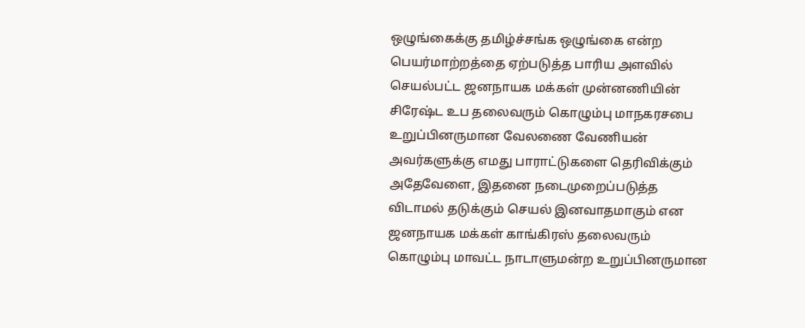ஒழுங்கைக்கு தமிழ்ச்சங்க ஒழுங்கை என்ற பெயர்மாற்றத்தை ஏற்படுத்த பாரிய அளவில் செயல்பட்ட ஜனநாயக மக்கள் முன்னணியின் சிரேஷ்ட உப தலைவரும் கொழும்பு மாநகரசபை உறுப்பினருமான வேலணை வேணியன் அவர்களுக்கு எமது பாராட்டுகளை தெரிவிக்கும் அதேவேளை, இதனை நடைமுறைப்படுத்த விடாமல் தடுக்கும் செயல் இனவாதமாகும் என ஜனநாயக மக்கள் காங்கிரஸ் தலைவரும் கொழும்பு மாவட்ட நாடாளுமன்ற உறுப்பினருமான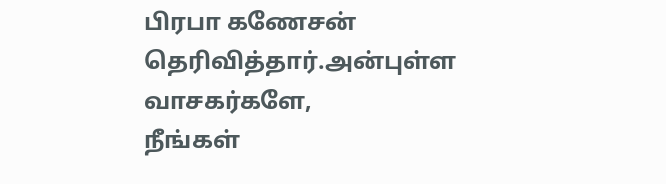பிரபா கணேசன் தெரிவித்தார்.அன்புள்ள வாசகர்களே,
நீங்கள்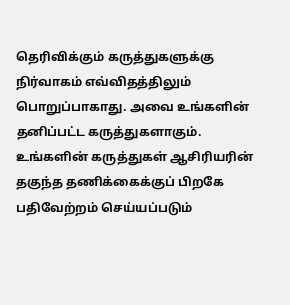தெரிவிக்கும் கருத்துகளுக்கு நிர்வாகம் எவ்விதத்திலும் பொறுப்பாகாது. அவை உங்களின் தனிப்பட்ட கருத்துகளாகும். உங்களின் கருத்துகள் ஆசிரியரின் தகுந்த தணிக்கைக்குப் பிறகே பதிவேற்றம் செய்யப்படும்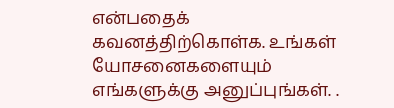என்பதைக் கவனத்திற்கொள்க. உங்கள் யோசனைகளையும் எங்களுக்கு அனுப்புங்கள். .